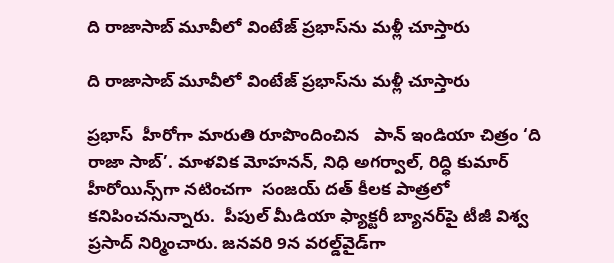ది రాజాసాబ్ మూవీలో వింటేజ్‌‌ ప్రభాస్‌‌ను మళ్లీ చూస్తారు

ది రాజాసాబ్ మూవీలో వింటేజ్‌‌ ప్రభాస్‌‌ను మళ్లీ చూస్తారు

ప్రభాస్‌‌  హీరోగా మారుతి రూపొందించిన   పాన్ ఇండియా చిత్రం ‘ది రాజా సాబ్’. మాళవిక మోహనన్, నిధి అగర్వాల్, రిద్ధి కుమార్ హీరోయిన్స్‌‌గా నటించగా  సంజయ్ దత్ కీలక పాత్రలో కనిపించనున్నారు.  పీపుల్ మీడియా ఫ్యాక్టరీ బ్యానర్‌‌‌‌పై టీజీ విశ్వ ప్రసాద్ నిర్మించారు. జనవరి 9న వరల్డ్‌‌వైడ్‌‌గా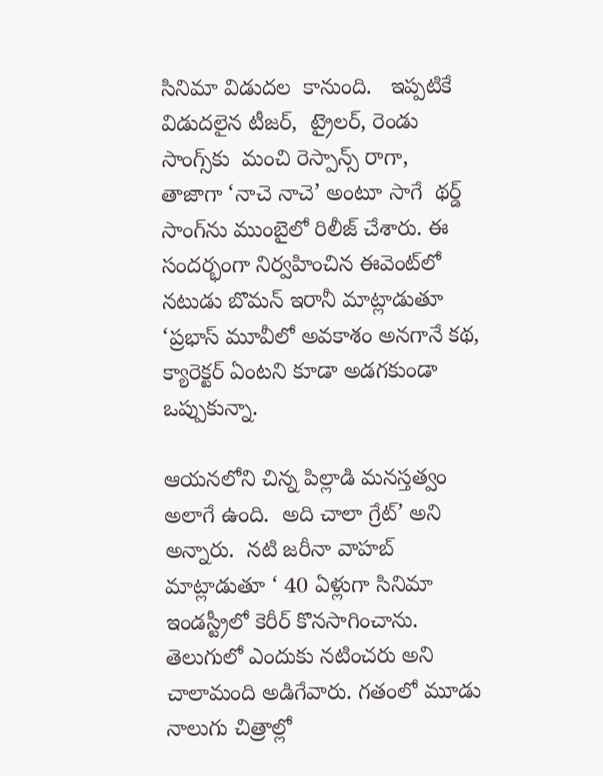సినిమా విడుదల  కానుంది.   ఇప్పటికే  విడుదలైన టీజర్,  ట్రైలర్‌‌‌‌, రెండు సాంగ్స్‌‌కు  మంచి రెస్పాన్స్ రాగా,  తాజాగా ‘నాచె నాచె’ అంటూ సాగే  థర్డ్ సాంగ్‌‌ను ముంబైలో రిలీజ్ చేశారు. ఈ సందర్భంగా నిర్వహించిన ఈవెంట్‌‌లో నటుడు బొమన్ ఇరానీ మాట్లాడుతూ ‘ప్రభాస్ మూవీలో అవకాశం‌‌ అనగానే కథ, క్యారెక్టర్ ఏంటని కూడా అడగకుండా  ఒప్పుకున్నా.

ఆయనలోని చిన్న పిల్లాడి మనస్తత్వం అలాగే ఉంది.  అది చాలా గ్రేట్’ అని అన్నారు.  నటి జరీనా వాహబ్ మాట్లాడుతూ ‘ 40 ఏళ్లుగా సినిమా ఇండస్ట్రీలో కెరీర్ కొనసాగించాను.  తెలుగులో ఎందుకు నటించరు అని చాలామంది అడిగేవారు. గతంలో మూడు నాలుగు చిత్రాల్లో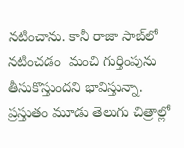నటించాను. కానీ రాజా సాబ్‌‌లో నటించడం  మంచి గుర్తింపును తీసుకొస్తుందని భావిస్తున్నా.  ప్రస్తుతం మూడు తెలుగు చిత్రాల్లో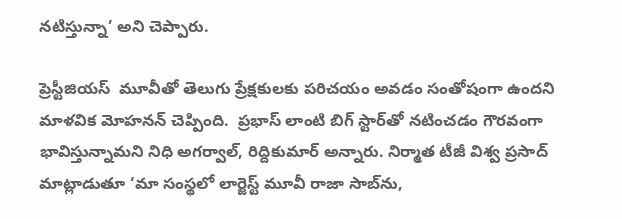నటిస్తున్నా’ అని చెప్పారు.

ప్రెస్టీజియస్  మూవీతో తెలుగు ప్రేక్షకులకు పరిచయం అవడం సంతోషంగా ఉందని మాళవిక మోహనన్ చెప్పింది.  ప్రభాస్ లాంటి బిగ్ స్టార్‌‌‌‌తో నటించడం గౌరవంగా భావిస్తున్నామని నిధి అగర్వాల్, రిద్దికుమార్ అన్నారు. నిర్మాత టీజీ విశ్వ ప్రసాద్ మాట్లాడుతూ ‘మా సంస్థలో లార్జెస్ట్ మూవీ రాజా సాబ్‌‌ను,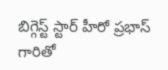బిగ్గెస్ట్ స్టార్ హీరో ప్రభాస్ గారితో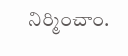నిర్మించాం.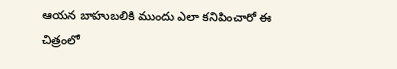ఆయన బాహుబలికి ముందు ఎలా కనిపించారో ఈ చిత్రంలో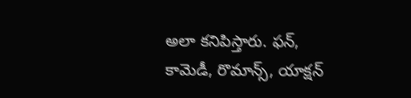అలా కనిపిస్తారు. ఫన్, కామెడీ, రొమాన్స్, యాక్షన్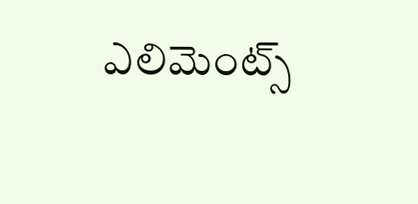ఎలిమెంట్స్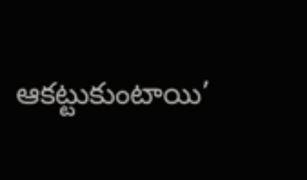ఆకట్టుకుంటాయి’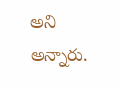అని అన్నారు.